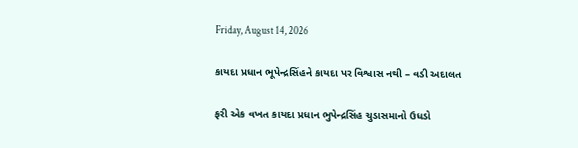Friday, August 14, 2026

કાયદા પ્રધાન ભૂપેન્દ્રસિંહને કાયદા પર વિશ્વાસ નથી – વડી અદાલત

ફરી એક વખત કાયદા પ્રધાન ભુપેન્દ્રસિંહ ચુડાસમાનો ઉધડો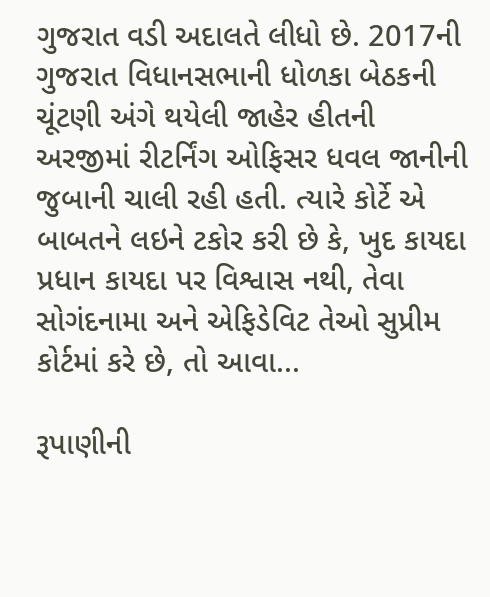ગુજરાત વડી અદાલતે લીધો છે. 2017ની ગુજરાત વિધાનસભાની ધોળકા બેઠકની ચૂંટણી અંગે થયેલી જાહેર હીતની અરજીમાં રીટર્નિંગ ઓફિસર ધવલ જાનીની જુબાની ચાલી રહી હતી. ત્યારે કોર્ટે એ બાબતને લઇને ટકોર કરી છે કે, ખુદ કાયદા પ્રધાન કાયદા પર વિશ્વાસ નથી, તેવા સોગંદનામા અને એફિડેવિટ તેઓ સુપ્રીમ કોર્ટમાં કરે છે, તો આવા...

રૂપાણીની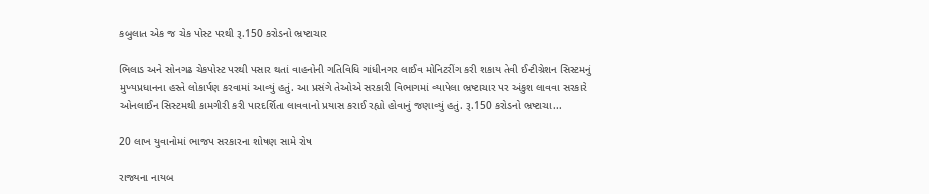કબુલાત એક જ ચેક પોસ્ટ પરથી રૂ.150 કરોડનો ભ્રષ્ટાચાર

ભિલાડ અને સોનગઢ ચેકપોસ્ટ પરથી પસાર થતાં વાહનોની ગતિવિધિ ગાંધીનગર લાઈવ મોનિટરીંગ કરી શકાય તેવી ઈન્ટીગ્રેશન સિસ્ટમનું મુખ્યપ્રધાનના હસ્તે લોકાર્પણ કરવામાં આવ્યું હતું. આ પ્રસંગે તેઓએ સરકારી વિભાગમાં વ્યાપેલા ભ્રષ્ટાચાર પર અંકુશ લાવવા સરકારે ઓનલાઈન સિસ્ટમથી કામગીરી કરી પારદર્શિતા લાવવાનો પ્રયાસ કરાઈ રહ્યો હોવાનું જણાવ્યું હતું. રૂ.150 કરોડનો ભ્રષ્ટાચા...

20 લાખ યુવાનોમાં ભાજપ સરકારના શોષણ સામે રોષ

રાજ્યના નાયબ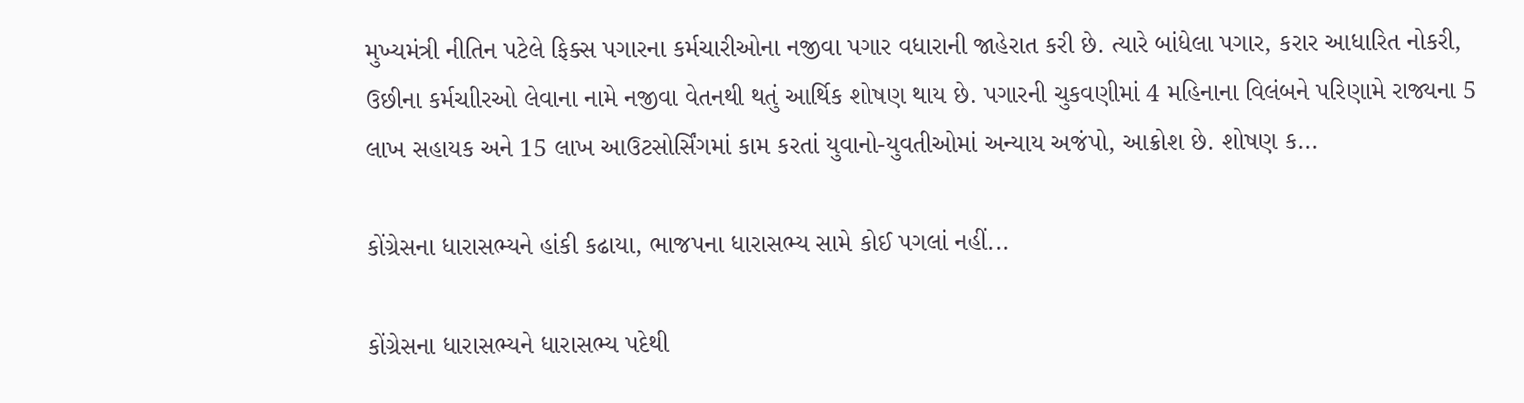મુખ્યમંત્રી નીતિન પટેલે ફિક્સ પગારના કર્મચારીઓના નજીવા પગાર વધારાની જાહેરાત કરી છે. ત્યારે બાંધેલા પગાર, કરાર આધારિત નોકરી, ઉછીના કર્મચાીરઓ લેવાના નામે નજીવા વેતનથી થતું આર્થિક શોષણ થાય છે. પગારની ચુકવણીમાં 4 મહિનાના વિલંબને પરિણામે રાજ્યના 5 લાખ સહાયક અને 15 લાખ આઉટસોર્સિંગમાં કામ કરતાં યુવાનો-યુવતીઓમાં અન્યાય અજંપો, આક્રોશ છે. શોષણ ક...

કોંગ્રેસના ધારાસભ્યને હાંકી કઢાયા, ભાજપના ધારાસભ્ય સામે કોઈ પગલાં નહીં...

કોંગ્રેસના ધારાસભ્યને ધારાસભ્ય પદેથી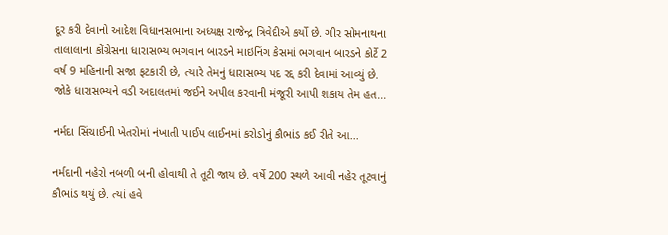દૂર કરી દેવાનો આદેશ વિધાનસભાના અધ્યક્ષ રાજેન્દ્ર ત્રિવેદીએ કર્યો છે. ગીર સોમનાથના તાલાલાના કોંગ્રેસના ધારાસભ્ય ભગવાન બારડને માઇનિંગ કેસમાં ભગવાન બારડને કોર્ટે 2 વર્ષ 9 મહિનાની સજા ફટકારી છે, ત્યારે તેમનું ધારાસભ્ય પદ રદ્દ કરી દેવામાં આવ્યું છે. જોકે ધારાસભ્યને વડી અદાલતમાં જઈને અપીલ કરવાની મંજૂરી આપી શકાય તેમ હત...

નર્મદા સિંચાઈની ખેતરોમાં નંખાતી પાઈપ લાઈનમાં કરોડોનું કૌભાંડ કઈ રીતે આ...

નર્મદાની નહેરો નબળી બની હોવાથી તે તૂટી જાય છે. વર્ષે 200 સ્થળે આવી નહેર તૂટવાનું કૌભાંડ થયું છે. ત્યાં હવે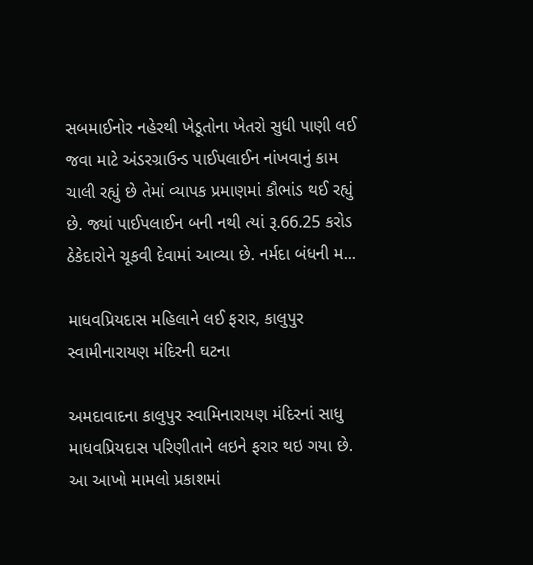સબમાઈનોર નહેરથી ખેડૂતોના ખેતરો સુધી પાણી લઈ જવા માટે અંડરગ્રાઉન્ડ પાઈપલાઈન નાંખવાનું કામ ચાલી રહ્યું છે તેમાં વ્યાપક પ્રમાણમાં કૌભાંડ થઈ રહ્યું છે. જ્યાં પાઈપલાઈન બની નથી ત્યાં રૂ.66.25 કરોડ ઠેકેદારોને ચૂકવી દેવામાં આવ્યા છે. નર્મદા બંધની મ...

માધવપ્રિયદાસ મહિલાને લઈ ફરાર, કાલુપુર સ્વામીનારાયણ મંદિરની ઘટના

અમદાવાદના કાલુપુર સ્વામિનારાયણ મંદિરનાં સાધુ માધવપ્રિયદાસ પરિણીતાને લઇને ફરાર થઇ ગયા છે. આ આખો મામલો પ્રકાશમાં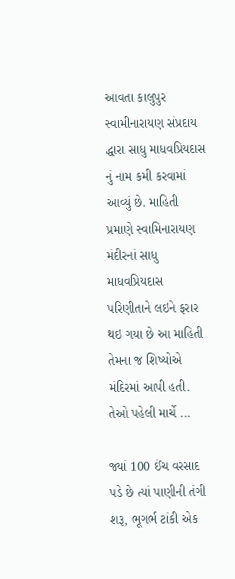આવતા કાલુપુર સ્વામીનારાયણ સંપ્રદાય દ્ધારા સાધુ માધવપ્રિયદાસ નું નામ કમી કરવામાં આવ્યું છે. માહિતી પ્રમાણે સ્વામિનારાયણ મંદીરનાં સાધુ માધવપ્રિયદાસ પરિણીતાને લઇને ફરાર થઇ ગયા છે આ માહિતી તેમના જ શિષ્યોએ મંદિરમાં આપી હતી. તેઓ પહેલી માર્ચે ...

જ્યાં 100 ઈંચ વરસાદ પડે છે ત્યાં પાણીની તંગી શરૂ, ભૂગર્ભ ટાંકી એક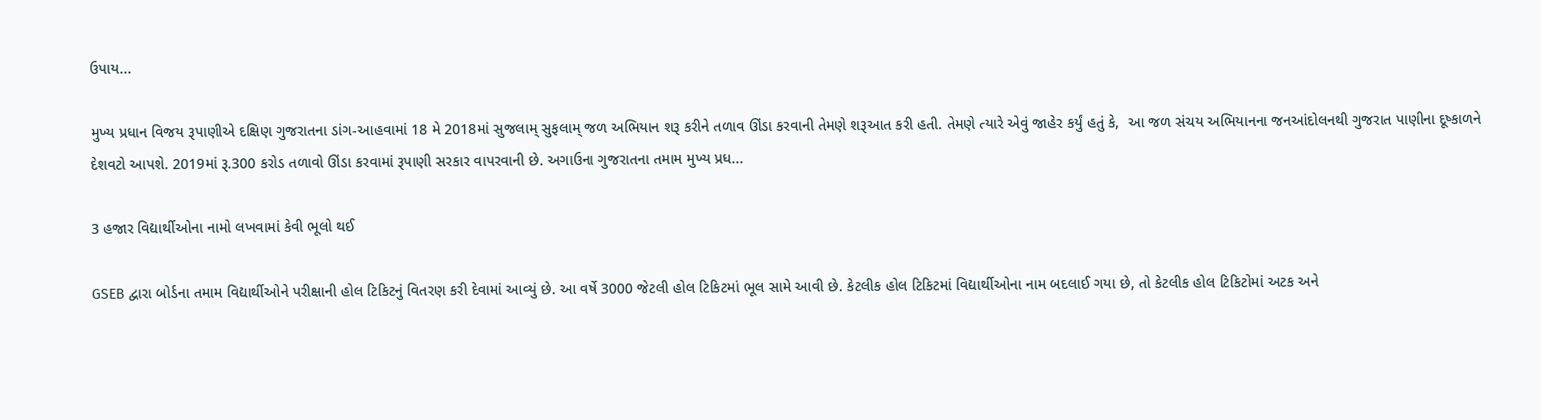ઉપાય...

મુખ્ય પ્રધાન વિજય રૂપાણીએ દક્ષિણ ગુજરાતના ડાંગ-આહવામાં 18 મે 2018માં સુજલામ્ સુફલામ્ જળ અભિયાન શરૂ કરીને તળાવ ઊંડા કરવાની તેમણે શરૂઆત કરી હતી. તેમણે ત્યારે એવું જાહેર કર્યું હતું કે,  આ જળ સંચય અભિયાનના જનઆંદોલનથી ગુજરાત પાણીના દૂષ્કાળને દેશવટો આપશે. 2019માં રૂ.300 કરોડ તળાવો ઊંડા કરવામાં રૂપાણી સરકાર વાપરવાની છે. અગાઉના ગુજરાતના તમામ મુખ્ય પ્રધ...

3 હજાર વિદ્યાર્થીઓના નામો લખવામાં કેવી ભૂલો થઈ

GSEB દ્વારા બોર્ડના તમામ વિદ્યાર્થીઓને પરીક્ષાની હોલ ટિકિટનું વિતરણ કરી દેવામાં આવ્યું છે. આ વર્ષે 3000 જેટલી હોલ ટિકિટમાં ભૂલ સામે આવી છે. કેટલીક હોલ ટિકિટમાં વિદ્યાર્થીઓના નામ બદલાઈ ગયા છે, તો કેટલીક હોલ ટિકિટોમાં અટક અને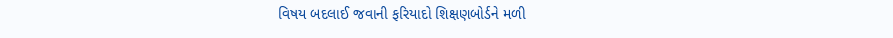વિષય બદલાઈ જવાની ફરિયાદો શિક્ષણબોર્ડને મળી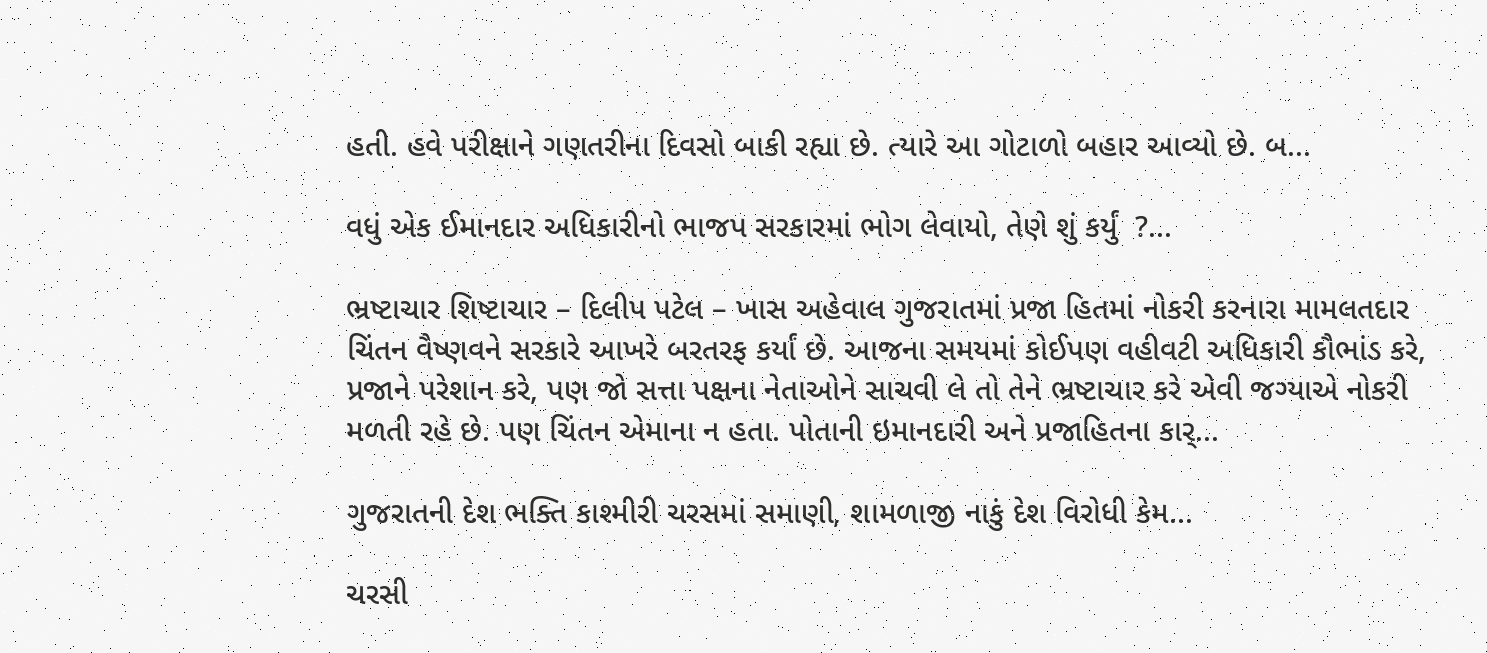હતી. હવે પરીક્ષાને ગણતરીના દિવસો બાકી રહ્યા છે. ત્યારે આ ગોટાળો બહાર આવ્યો છે. બ...

વધું એક ઈમાનદાર અધિકારીનો ભાજપ સરકારમાં ભોગ લેવાયો, તેણે શું કર્યું  ?...

ભ્રષ્ટાચાર શિષ્ટાચાર – દિલીપ પટેલ – ખાસ અહેવાલ ગુજરાતમાં પ્રજા હિતમાં નોકરી કરનારા મામલતદાર ચિંતન વૈષ્ણવને સરકારે આખરે બરતરફ કર્યાં છે. આજના સમયમાં કોઈપણ વહીવટી અધિકારી કૌભાંડ કરે, પ્રજાને પરેશાન કરે, પણ જો સત્તા પક્ષના નેતાઓને સાચવી લે તો તેને ભ્રષ્ટાચાર કરે એવી જગ્યાએ નોકરી મળતી રહે છે. પણ ચિંતન એમાના ન હતા. પોતાની ઇમાનદારી અને પ્રજાહિતના કાર્...

ગુજરાતની દેશ ભક્તિ કાશ્મીરી ચરસમાં સમાણી, શામળાજી નાકું દેશ વિરોધી કેમ...

ચરસી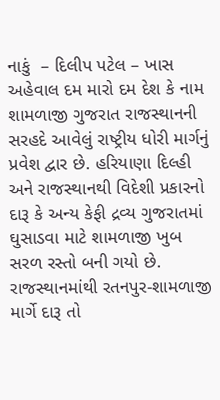નાકું  – દિલીપ પટેલ – ખાસ અહેવાલ દમ મારો દમ દેશ કે નામ શામળાજી ગુજરાત રાજસ્થાનની સરહદે આવેલું રાષ્ટ્રીય ધોરી માર્ગનું પ્રવેશ દ્વાર છે. હરિયાણા દિલ્હી અને રાજસ્થાનથી વિદેશી પ્રકારનો દારૂ કે અન્ય કેફી દ્રવ્ય ગુજરાતમાં ઘુસાડવા માટે શામળાજી ખુબ સરળ રસ્તો બની ગયો છે. રાજસ્થાનમાંથી રતનપુર-શામળાજી માર્ગે દારૂ તો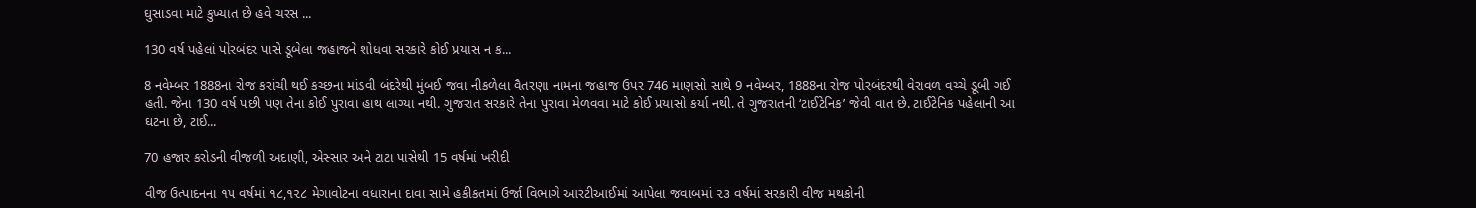ઘુસાડવા માટે કુખ્યાત છે હવે ચરસ ...

130 વર્ષ પહેલાં પોરબંદર પાસે ડૂબેલા જહાજને શોધવા સરકારે કોઈ પ્રયાસ ન ક...

8 નવેમ્બર 1888ના રોજ કરાંચી થઈ કચ્છના માંડવી બંદરેથી મુંબઈ જવા નીકળેલા વૈતરણા નામના જહાજ ઉપર 746 માણસો સાથે 9 નવેમ્બર, 1888ના રોજ પોરબંદરથી વેરાવળ વચ્ચે ડૂબી ગઈ હતી. જેના 130 વર્ષ પછી પણ તેના કોઈ પુરાવા હાથ લાગ્યા નથી. ગુજરાત સરકારે તેના પુરાવા મેળવવા માટે કોઈ પ્રયાસો કર્યા નથી. તે ગુજરાતની ‘ટાઈટેનિક’ જેવી વાત છે. ટાઈટેનિક પહેલાની આ ઘટના છે, ટાઈ...

70 હજાર કરોડની વીજળી અદાણી, એસ્સાર અને ટાટા પાસેથી 15 વર્ષમાં ખરીદી

વીજ ઉત્પાદનના ૧૫ વર્ષમાં ૧૮,૧૨૮ મેગાવોટના વધારાના દાવા સામે હકીકતમાં ઉર્જા વિભાગે આરટીઆઈમાં આપેલા જવાબમાં ૨૩ વર્ષમાં સરકારી વીજ મથકોની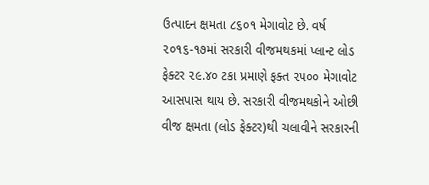ઉત્પાદન ક્ષમતા ૮૬૦૧ મેગાવોટ છે. વર્ષ ૨૦૧૬-૧૭માં સરકારી વીજમથકમાં પ્લાન્ટ લોડ ફેક્ટર ૨૯.૪૦ ટકા પ્રમાણે ફક્ત ૨૫૦૦ મેગાવોટ આસપાસ થાય છે. સરકારી વીજમથકોને ઓછી વીજ ક્ષમતા (લોડ ફેક્ટર)થી ચલાવીને સરકારની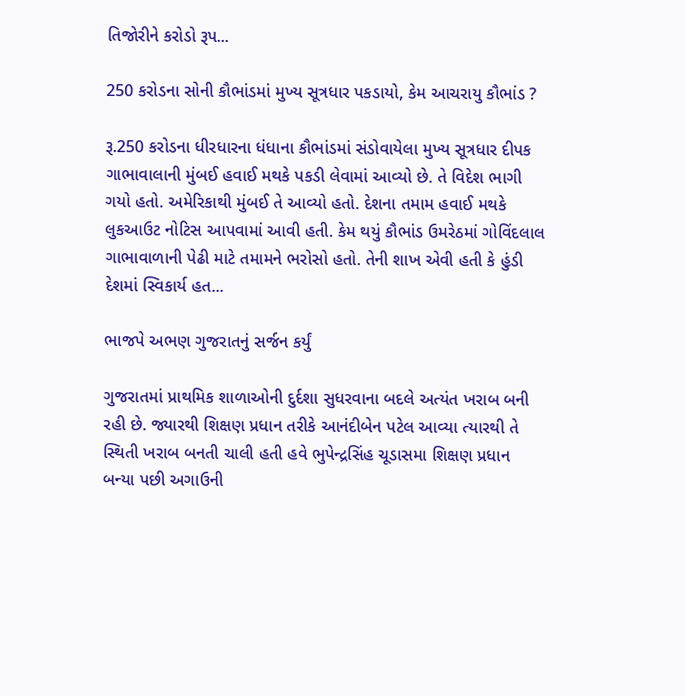તિજોરીને કરોડો રૂપ...

250 કરોડના સોની કૌભાંડમાં મુખ્ય સૂત્રધાર પકડાયો, કેમ આચરાયુ કૌભાંડ ?

રૂ.250 કરોડના ધીરધારના ધંધાના કૌભાંડમાં સંડોવાયેલા મુખ્ય સૂત્રધાર દીપક ગાભાવાલાની મુંબઈ હવાઈ મથકે પકડી લેવામાં આવ્યો છે. તે વિદેશ ભાગી ગયો હતો. અમેરિકાથી મુંબઈ તે આવ્યો હતો. દેશના તમામ હવાઈ મથકે લુકઆઉટ નોટિસ આપવામાં આવી હતી. કેમ થયું કૌભાંડ ઉમરેઠમાં ગોવિંદલાલ ગાભાવાળાની પેઢી માટે તમામને ભરોસો હતો. તેની શાખ એવી હતી કે હુંડી દેશમાં સ્વિકાર્ય હત...

ભાજપે અભણ ગુજરાતનું સર્જન કર્યું

ગુજરાતમાં પ્રાથમિક શાળાઓની દુર્દશા સુધરવાના બદલે અત્યંત ખરાબ બની રહી છે. જ્યારથી શિક્ષણ પ્રધાન તરીકે આનંદીબેન પટેલ આવ્યા ત્યારથી તે સ્થિતી ખરાબ બનતી ચાલી હતી હવે ભુપેન્દ્રસિંહ ચૂડાસમા શિક્ષણ પ્રધાન બન્યા પછી અગાઉની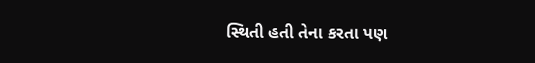સ્થિતી હતી તેના કરતા પણ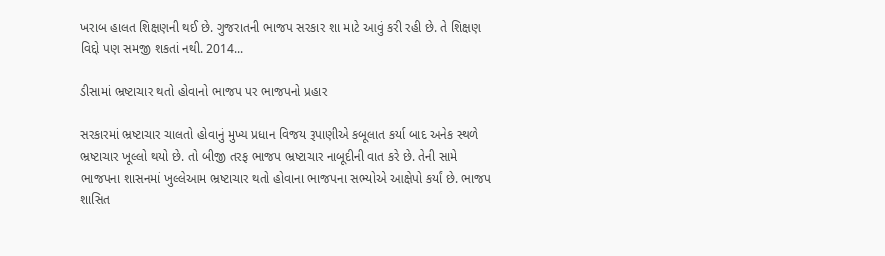ખરાબ હાલત શિક્ષણની થઈ છે. ગુજરાતની ભાજપ સરકાર શા માટે આવું કરી રહી છે. તે શિક્ષણ વિદ્દો પણ સમજી શકતાં નથી. 2014...

ડીસામાં ભ્રષ્ટાચાર થતો હોવાનો ભાજપ પર ભાજપનો પ્રહાર

સરકારમાં ભ્રષ્ટાચાર ચાલતો હોવાનું મુખ્ય પ્રધાન વિજય રૂપાણીએ કબૂલાત કર્યા બાદ અનેક સ્થળે ભ્રષ્ટાચાર ખૂલ્લો થયો છે. તો બીજી તરફ ભાજપ ભ્રષ્ટાચાર નાબૂદીની વાત કરે છે. તેની સામે ભાજપના શાસનમાં ખુલ્લેઆમ ભ્રષ્ટાચાર થતો હોવાના ભાજપના સભ્યોએ આક્ષેપો કર્યાં છે. ભાજપ શાસિત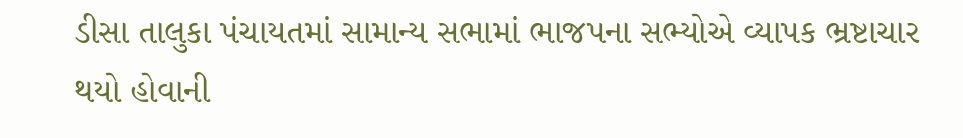ડીસા તાલુકા પંચાયતમાં સામાન્ય સભામાં ભાજપના સભ્યોએ વ્યાપક ભ્રષ્ટાચાર થયો હોવાની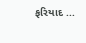ફરિયાદ ...